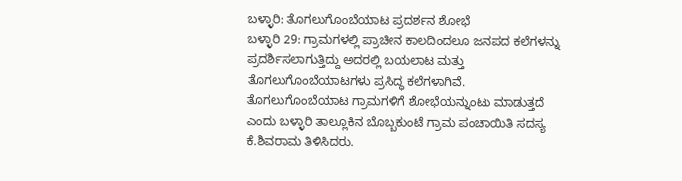ಬಳ್ಳಾರಿ: ತೊಗಲುಗೊಂಬೆಯಾಟ ಪ್ರದರ್ಶನ ಶೋಭೆ
ಬಳ್ಳಾರಿ 29: ಗ್ರಾಮಗಳಲ್ಲಿ ಪ್ರಾಚೀನ ಕಾಲದಿಂದಲೂ ಜನಪದ ಕಲೆಗಳನ್ನು ಪ್ರದರ್ಶಿಸಲಾಗುತ್ತಿದ್ದು ಅದರಲ್ಲಿ ಬಯಲಾಟ ಮತ್ತು ತೊಗಲುಗೊಂಬೆಯಾಟಗಳು ಪ್ರಸಿದ್ಧ ಕಲೆಗಳಾಗಿವೆ. ತೊಗಲುಗೊಂಬೆಯಾಟ ಗ್ರಾಮಗಳಿಗೆ ಶೋಭೆಯನ್ನುಂಟು ಮಾಡುತ್ತದೆ ಎಂದು ಬಳ್ಳಾರಿ ತಾಲ್ಲೂಕಿನ ಬೊಬ್ಬಕುಂಟೆ ಗ್ರಾಮ ಪಂಚಾಯಿತಿ ಸದಸ್ಯ ಕೆ.ಶಿವರಾಮ ತಿಳಿಸಿದರು.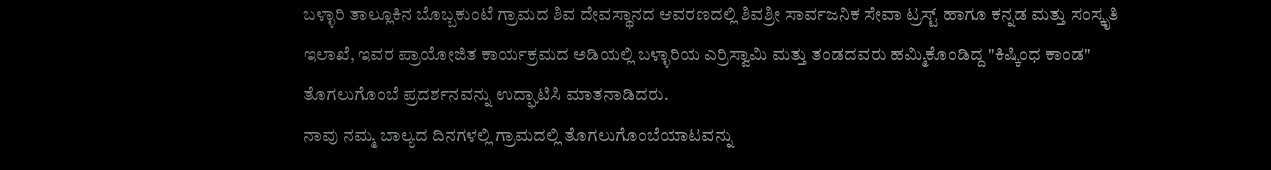ಬಳ್ಳಾರಿ ತಾಲ್ಲೂಕಿನ ಬೊಬ್ಬಕುಂಟೆ ಗ್ರಾಮದ ಶಿವ ದೇವಸ್ಥಾನದ ಆವರಣದಲ್ಲಿ ಶಿವಶ್ರೀ ಸಾರ್ವಜನಿಕ ಸೇವಾ ಟ್ರಸ್ಟ್ ಹಾಗೂ ಕನ್ನಡ ಮತ್ತು ಸಂಸ್ಕೃತಿ ಇಲಾಖೆ, ಇವರ ಪ್ರಾಯೋಜಿತ ಕಾರ್ಯಕ್ರಮದ ಅಡಿಯಲ್ಲಿ ಬಳ್ಳಾರಿಯ ಎರ್ರಿಸ್ವಾಮಿ ಮತ್ತು ತಂಡದವರು ಹಮ್ಮಿಕೊಂಡಿದ್ದ "ಕಿಷ್ಕಿಂಧ ಕಾಂಡ" ತೊಗಲುಗೊಂಬೆ ಪ್ರದರ್ಶನವನ್ನು ಉದ್ಘಾಟಿಸಿ ಮಾತನಾಡಿದರು.
ನಾವು ನಮ್ಮ ಬಾಲ್ಯದ ದಿನಗಳಲ್ಲಿ ಗ್ರಾಮದಲ್ಲಿ ತೊಗಲುಗೊಂಬೆಯಾಟವನ್ನು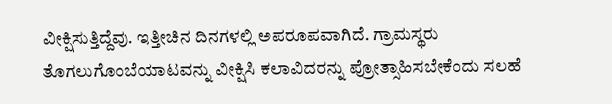ವೀಕ್ಷಿಸುತ್ತಿದ್ದೆವು. ಇತ್ತೀಚಿನ ದಿನಗಳಲ್ಲಿ ಅಪರೂಪವಾಗಿದೆ. ಗ್ರಾಮಸ್ಥರು ತೊಗಲುಗೊಂಬೆಯಾಟವನ್ನು ವೀಕ್ಷಿಸಿ ಕಲಾವಿದರನ್ನು ಪ್ರೋತ್ಸಾಹಿಸಬೇಕೆಂದು ಸಲಹೆ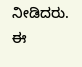ನೀಡಿದರು.
ಈ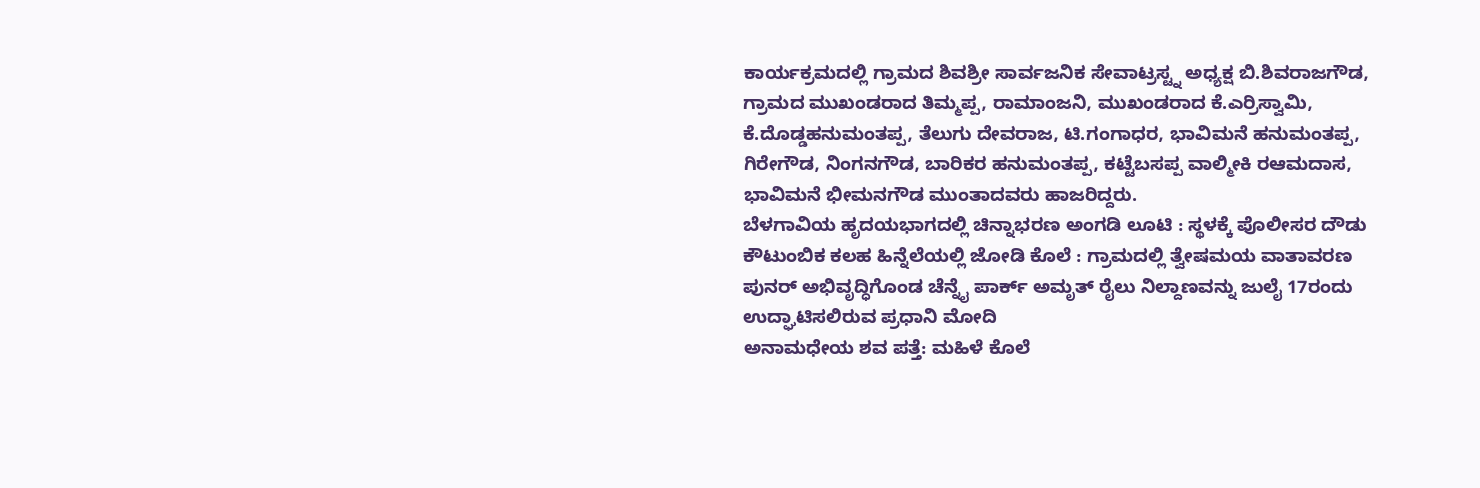ಕಾರ್ಯಕ್ರಮದಲ್ಲಿ ಗ್ರಾಮದ ಶಿವಶ್ರೀ ಸಾರ್ವಜನಿಕ ಸೇವಾಟ್ರಸ್ಟ್ನ ಅಧ್ಯಕ್ಷ ಬಿ.ಶಿವರಾಜಗೌಡ, ಗ್ರಾಮದ ಮುಖಂಡರಾದ ತಿಮ್ಮಪ್ಪ, ರಾಮಾಂಜನಿ, ಮುಖಂಡರಾದ ಕೆ.ಎರ್ರಿಸ್ವಾಮಿ, ಕೆ.ದೊಡ್ಡಹನುಮಂತಪ್ಪ, ತೆಲುಗು ದೇವರಾಜ, ಟಿ.ಗಂಗಾಧರ, ಭಾವಿಮನೆ ಹನುಮಂತಪ್ಪ, ಗಿರೇಗೌಡ, ನಿಂಗನಗೌಡ, ಬಾರಿಕರ ಹನುಮಂತಪ್ಪ, ಕಟ್ಟೆಬಸಪ್ಪ ವಾಲ್ಮೀಕಿ ರಆಮದಾಸ, ಭಾವಿಮನೆ ಭೀಮನಗೌಡ ಮುಂತಾದವರು ಹಾಜರಿದ್ದರು.
ಬೆಳಗಾವಿಯ ಹೃದಯಭಾಗದಲ್ಲಿ ಚಿನ್ನಾಭರಣ ಅಂಗಡಿ ಲೂಟಿ : ಸ್ಥಳಕ್ಕೆ ಪೊಲೀಸರ ದೌಡು
ಕೌಟುಂಬಿಕ ಕಲಹ ಹಿನ್ನೆಲೆಯಲ್ಲಿ ಜೋಡಿ ಕೊಲೆ : ಗ್ರಾಮದಲ್ಲಿ ತ್ವೇಷಮಯ ವಾತಾವರಣ
ಪುನರ್ ಅಭಿವೃದ್ಧಿಗೊಂಡ ಚೆನ್ನೈ ಪಾರ್ಕ್ ಅಮೃತ್ ರೈಲು ನಿಲ್ದಾಣವನ್ನು ಜುಲೈ 17ರಂದು ಉದ್ಘಾಟಿಸಲಿರುವ ಪ್ರಧಾನಿ ಮೋದಿ
ಅನಾಮಧೇಯ ಶವ ಪತ್ತೆ: ಮಹಿಳೆ ಕೊಲೆ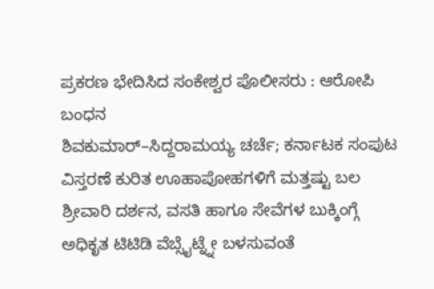ಪ್ರಕರಣ ಭೇದಿಸಿದ ಸಂಕೇಶ್ವರ ಪೊಲೀಸರು : ಆರೋಪಿ ಬಂಧನ
ಶಿವಕುಮಾರ್–ಸಿದ್ದರಾಮಯ್ಯ ಚರ್ಚೆ; ಕರ್ನಾಟಕ ಸಂಪುಟ ವಿಸ್ತರಣೆ ಕುರಿತ ಊಹಾಪೋಹಗಳಿಗೆ ಮತ್ತಷ್ಟು ಬಲ
ಶ್ರೀವಾರಿ ದರ್ಶನ, ವಸತಿ ಹಾಗೂ ಸೇವೆಗಳ ಬುಕ್ಕಿಂಗ್ಗೆ ಅಧಿಕೃತ ಟಿಟಿಡಿ ವೆಬ್ಸೈಟ್ನ್ನೇ ಬಳಸುವಂತೆ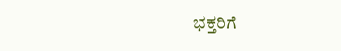ಭಕ್ತರಿಗೆ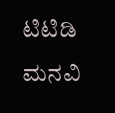ಟಿಟಿಡಿ ಮನವಿ